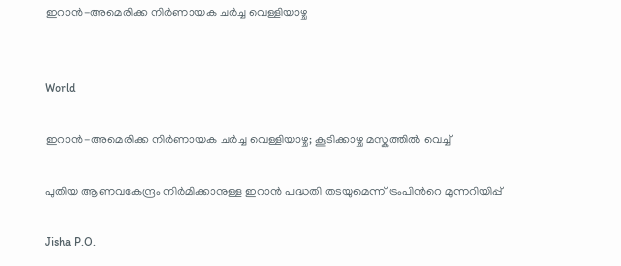ഇറാൻ-അമെരിക്ക നിർണായക ചർച്ച വെള്ളിയാഴ്ച


World

ഇറാൻ-അമെരിക്ക നിർണായക ചർച്ച വെള്ളിയാഴ്ച; കൂടിക്കാഴ്ച മസ്കത്തിൽ വെച്ച്

പുതിയ ആണവകേന്ദ്രം നിർമിക്കാനുള്ള ഇറാൻ പദ്ധതി തടയുമെന്ന് ട്രംപിന്‍റെ മുന്നറിയിപ്പ്

Jisha P.O.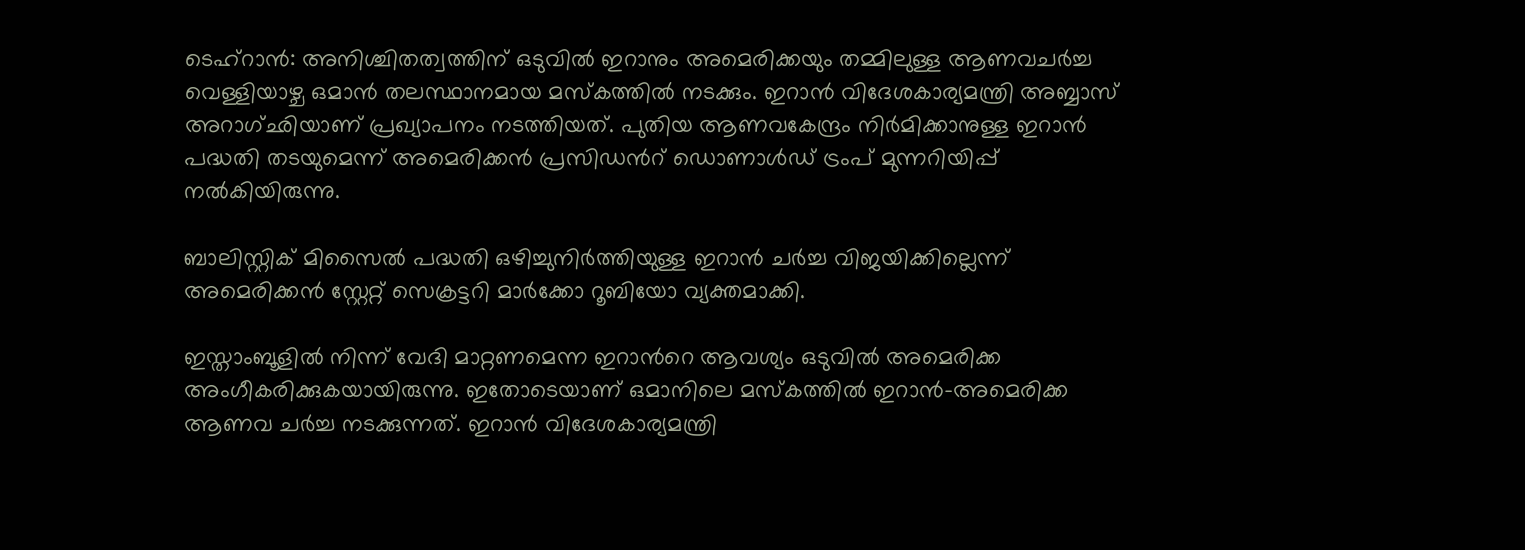ടെഹ്റാൻ: അനിശ്ചിതത്വത്തിന് ഒടുവിൽ ഇറാനും അമെരിക്കയും തമ്മിലുള്ള ആണവചർച്ച വെള്ളിയാഴ്ച ഒമാൻ തലസ്ഥാനമായ മസ്കത്തിൽ നടക്കും. ഇറാൻ വിദേശകാര്യമന്ത്രി അബ്ബാസ് അറാഗ്ഛിയാണ് പ്രഖ്യാപനം നടത്തിയത്. പുതിയ ആണവകേന്ദ്രം നിർമിക്കാനുള്ള ഇറാൻ പദ്ധതി തടയുമെന്ന് അമെരിക്കൻ പ്രസിഡന്‍റ് ഡൊണാൾഡ് ട്രംപ് മുന്നറിയിപ്പ് നൽകിയിരുന്നു.

ബാലിസ്റ്റിക് മിസൈൽ പദ്ധതി ഒഴിച്ചുനിർത്തിയുള്ള ഇറാൻ ചർച്ച വിജയിക്കില്ലെന്ന് അമെരിക്കൻ സ്റ്റേറ്റ് സെക്രട്ടറി മാർക്കോ റൂബിയോ വ്യക്തമാക്കി.

ഇസ്താംബൂളിൽ നിന്ന് വേദി മാറ്റണമെന്ന ഇറാന്‍റെ ആവശ്യം ഒടുവിൽ അമെരിക്ക അംഗീകരിക്കുകയായിരുന്നു. ഇതോടെയാണ് ഒമാനിലെ മസ്കത്തിൽ ഇറാൻ-അമെരിക്ക ആണവ ചർച്ച നടക്കുന്നത്. ഇറാൻ വിദേശകാര്യമന്ത്രി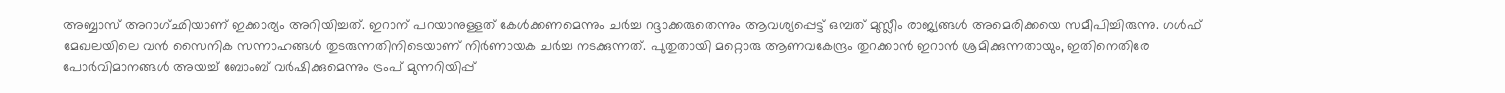അബ്ബാസ് അറാഗ്ഛിയാണ് ഇക്കാര്യം അറിയിച്ചത്. ഇറാന് പറയാനുള്ളത് കേൾക്കണമെന്നും ചർച്ച റദ്ദാക്കരുതെന്നും ആവശ്യപ്പെട്ട് ഒമ്പത് മുസ്ലീം രാജ്യങ്ങൾ അമെരിക്കയെ സമീപിച്ചിരുന്നു. ഗൾഫ് മേഖലയിലെ വൻ സൈനിക സന്നാഹങ്ങൾ തുടരുന്നതിനിടെയാണ് നിർണായക ചർച്ച നടക്കുന്നത്. പുതുതായി മറ്റൊരു ആണവകേന്ദ്രം തുറക്കാൻ ഇറാൻ ശ്രമിക്കുന്നതായും, ഇതിനെതിരേ പോർ‌വിമാനങ്ങൾ അ‍യച്ച് ബോംബ് വർഷിക്കുമെന്നും ട്രംപ് മുന്നറിയിപ്പ്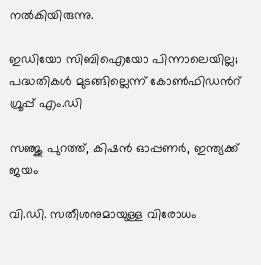നൽകിയിരുന്നു.

ഇഡിയോ സിബിഐയോ പിന്നാലെയില്ല; പദ്ധതികൾ മുടങ്ങില്ലെന്ന് കോൺഫിഡന്‍റ് ഗ്രൂപ്പ് എം.ഡി

സഞ്ജു പുറത്ത്, കിഷൻ ഓപ്പണർ, ഇന്ത്യക്ക് ജയം

വി.ഡി. സതീശനുമായുള്ള വിരോധം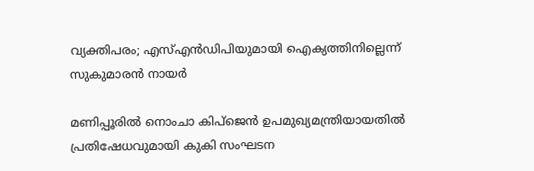വ്യക്തിപരം; എസ്എൻഡിപിയുമായി ഐക്യത്തിനില്ലെന്ന് സുകുമാരൻ നായർ

മണിപ്പൂരിൽ നൊംചാ കിപ്ജെൻ ഉപമുഖ്യമന്ത്രിയായതിൽ പ്രതിഷേധവുമായി കുകി സംഘടന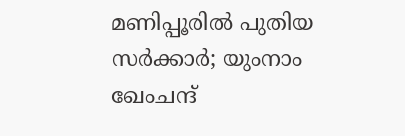മണിപ്പൂരിൽ പുതിയ സർക്കാർ; യുംനാം ഖേംചന്ദ്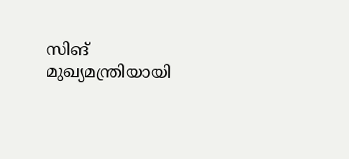സിങ് മുഖ്യമന്ത്രിയായി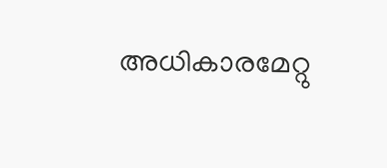അധികാരമേറ്റു